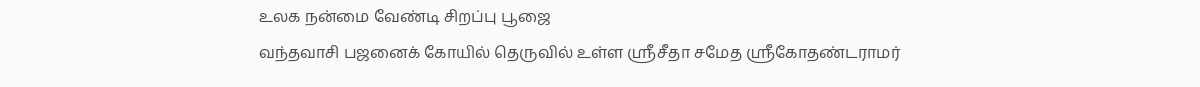உலக நன்மை வேண்டி சிறப்பு பூஜை
வந்தவாசி பஜனைக் கோயில் தெருவில் உள்ள ஸ்ரீசீதா சமேத ஸ்ரீகோதண்டராமர்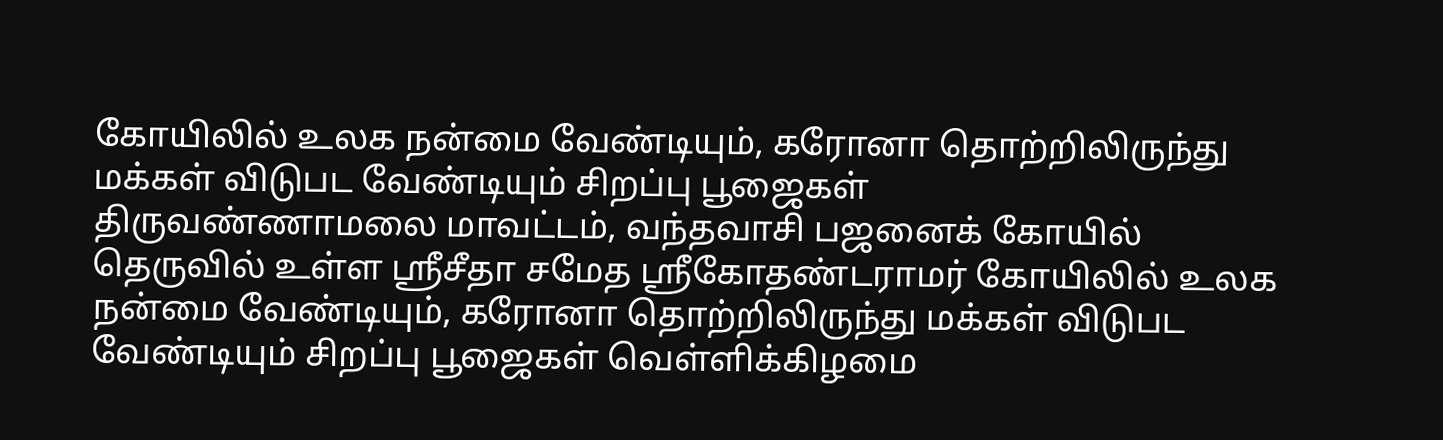கோயிலில் உலக நன்மை வேண்டியும், கரோனா தொற்றிலிருந்து மக்கள் விடுபட வேண்டியும் சிறப்பு பூஜைகள்
திருவண்ணாமலை மாவட்டம், வந்தவாசி பஜனைக் கோயில் தெருவில் உள்ள ஸ்ரீசீதா சமேத ஸ்ரீகோதண்டராமர் கோயிலில் உலக நன்மை வேண்டியும், கரோனா தொற்றிலிருந்து மக்கள் விடுபட வேண்டியும் சிறப்பு பூஜைகள் வெள்ளிக்கிழமை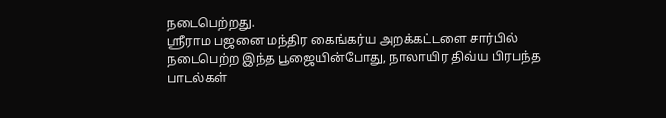நடைபெற்றது.
ஸ்ரீராம பஜனை மந்திர கைங்கர்ய அறக்கட்டளை சார்பில் நடைபெற்ற இந்த பூஜையின்போது, நாலாயிர திவ்ய பிரபந்த பாடல்கள்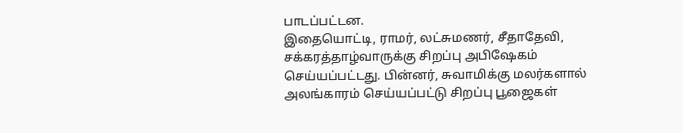பாடப்பட்டன.
இதையொட்டி, ராமர், லட்சுமணர், சீதாதேவி, சக்கரத்தாழ்வாருக்கு சிறப்பு அபிஷேகம் செய்யப்பட்டது. பின்னர், சுவாமிக்கு மலர்களால் அலங்காரம் செய்யப்பட்டு சிறப்பு பூஜைகள்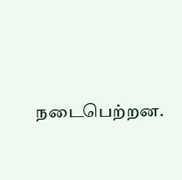நடைபெற்றன.